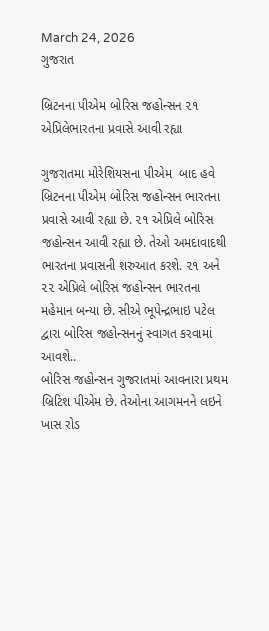March 24, 2026
ગુજરાત

બ્રિટનના પીએમ બોરિસ જહોન્‍સન ૨૧ એપ્રિલેભારતના પ્રવાસે આવી રહ્યા

ગુજરાતમા મોરેશિયસના પીએમ  બાદ હવે બ્રિટનના પીએમ બોરિસ જહોન્‍સન ભારતના પ્રવાસે આવી રહ્યા છે. ૨૧ એપ્રિલે બોરિસ જહોન્‍સન આવી રહ્યા છે. તેઓ અમદાવાદથી ભારતના પ્રવાસની શરુઆત કરશે. ૨૧ અને ૨૨ એપ્રિલે બોરિસ જહોન્‍સન ભારતના મહેમાન બન્‍યા છે. સીએ ભૂપેન્‍દ્રભાઇ પટેલ દ્વારા બોરિસ જહોન્‍સનનું સ્‍વાગત કરવામાં આવશે..
બોરિસ જહોન્‍સન ગુજરાતમાં આવનારા પ્રથમ બ્રિટિશ પીએમ છે. તેઓના આગમનને લઇને ખાસ રોડ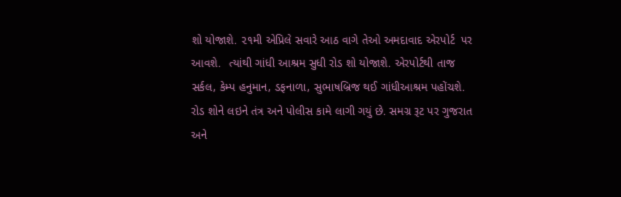શો યોજાશે. ૨૧મી એપ્રિલે સવારે આઠ વાગે તેઓ અમદાવાદ એરપોર્ટ  પર આવશે.  ત્‍યાંથી ગાંધી આશ્રમ સુધી રોડ શો યોજાશે. એરપોર્ટથી તાજ સર્કલ, કેમ્‍પ હનુમાન, ડફનાળા, સુભાષબ્રિજ થઈ ગાંધીઆશ્રમ પહોંચશે.  રોડ શોને લઇને તંત્ર અને પોલીસ કામે લાગી ગયું છે. સમગ્ર રૂટ પર ગુજરાત અને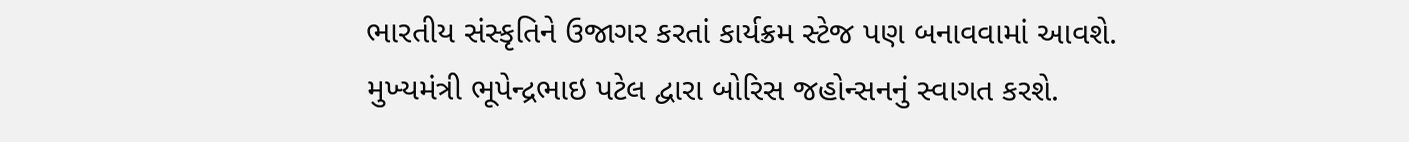ભારતીય સંસ્‍કૃતિને ઉજાગર કરતાં કાર્યક્રમ સ્‍ટેજ પણ બનાવવામાં આવશે.
મુખ્‍યમંત્રી ભૂપેન્‍દ્રભાઇ પટેલ દ્વારા બોરિસ જહોન્‍સનનું સ્‍વાગત કરશે.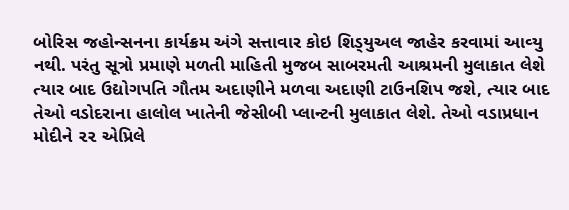બોરિસ જહોન્‍સનના કાર્યક્રમ અંગે સત્તાવાર કોઇ શિડ્‍યુઅલ જાહેર કરવામાં આવ્‍યુ નથી. પરંતુ સૂત્રો પ્રમાણે મળતી માહિતી મુજબ સાબરમતી આશ્રમની મુલાકાત લેશે ત્‍યાર બાદ ઉદ્યોગપતિ ગૌતમ અદાણીને મળવા અદાણી ટાઉનશિપ જશે, ત્‍યાર બાદ તેઓ વડોદરાના હાલોલ ખાતેની જેસીબી પ્‍લાન્‍ટની મુલાકાત લેશે. તેઓ વડાપ્રધાન મોદીને ૨૨ એપ્રિલે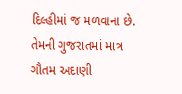દિલ્‍હીમાં જ મળવાના છે. તેમની ગુજરાતમાં માત્ર ગૌતમ અદાણી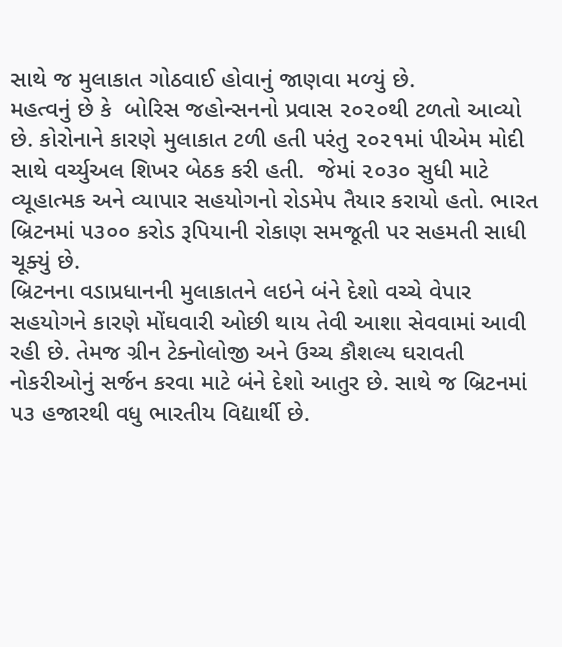સાથે જ મુલાકાત ગોઠવાઈ હોવાનું જાણવા મળ્‍યું છે.
મહત્‍વનું છે કે  બોરિસ જહોન્‍સનનો પ્રવાસ ૨૦૨૦થી ટળતો આવ્‍યો છે. કોરોનાને કારણે મુલાકાત ટળી હતી પરંતુ ૨૦૨૧માં પીએમ મોદી સાથે વર્ચ્‍યુઅલ શિખર બેઠક કરી હતી.  જેમાં ૨૦૩૦ સુધી માટે વ્‍યૂહાત્‍મક અને વ્‍યાપાર સહયોગનો રોડમેપ તૈયાર કરાયો હતો. ભારત બ્રિટનમાં ૫૩૦૦ કરોડ રૂપિયાની રોકાણ સમજૂતી પર સહમતી સાધી ચૂક્‍યું છે.
બ્રિટનના વડાપ્રધાનની મુલાકાતને લઇને બંને દેશો વચ્‍ચે વેપાર સહયોગને કારણે મોંઘવારી ઓછી થાય તેવી આશા સેવવામાં આવી રહી છે. તેમજ ગ્રીન ટેક્‍નોલોજી અને ઉચ્‍ચ કૌશલ્‍ય ઘરાવતી નોકરીઓનું સર્જન કરવા માટે બંને દેશો આતુર છે. સાથે જ બ્રિટનમાં ૫૩ હજારથી વધુ ભારતીય વિદ્યાર્થી છે.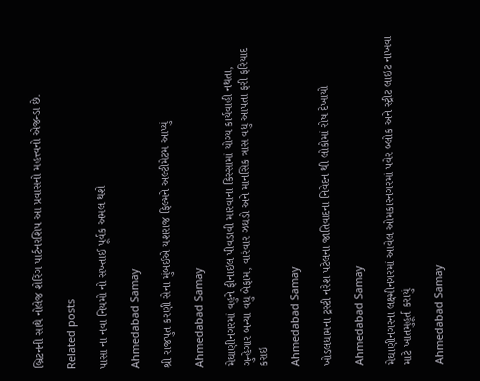બ્રિટનની સાથે નોલેજ શેરિંગ પાર્ટનરશિપ આ પ્રવાસનો મહત્ત્વનો એજન્‍ડા છે.

Related posts

પાસા ના નવા નિયમો નો સખ્તાઈ પૂર્વક અમલ થશે

Ahmedabad Samay

શ્રી રાજપુત કરણી સેના મુંબઈએ યશરાજ ફિલ્મને અલ્ટીમેટમ આપ્યું

Ahmedabad Samay

મેઘાણીનગરમાં વહુને ફીનાઇલ પીવડાવી મારવાના કિસ્સામાં યોગ્ય કાર્યવાહી નથતા, ગુન્હેગાર બન્યા વધુ બેફામ, વારંવાર ઝઘડો અને માનસિક ત્રાસ વધુ આપતા ફરી ફરિયાદ કરાઇ

Ahmedabad Samay

ખોડલધામના ટ્રસ્ટી નરેશ પટેલના જાતિવાદના નિવેદન થી લોકોમાં રોષ દેખાયો

Ahmedabad Samay

મેઘાણીનગરના લક્ષ્મીનગરમાં આવેલ ઓમકારનગરમાં પવેર બ્લોક અને સ્ટ્રીટ લાઇટ નાખવા માટે ખાતમુહૂર્ત કરાયું

Ahmedabad Samay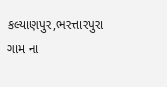કલ્યાણપુર,ભરત્તારપુરા ગામ ના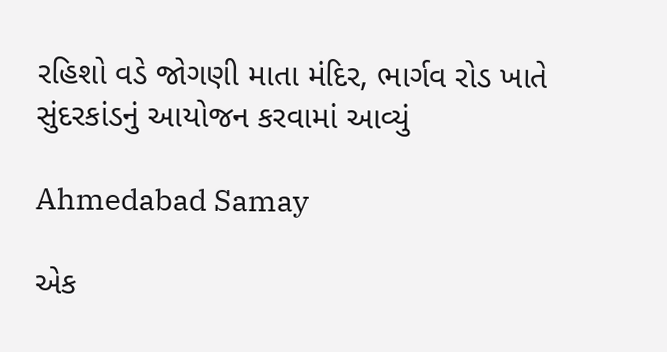રહિશો વડે જોગણી માતા મંદિર, ભાર્ગવ રોડ ખાતે સુંદરકાંડનું આયોજન કરવામાં આવ્યું

Ahmedabad Samay

એક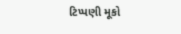ટિપ્પણી મૂકો